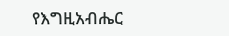የእግዚአብሔር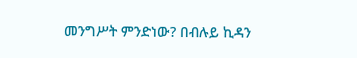መንግሥት ምንድነው? በብሉይ ኪዳን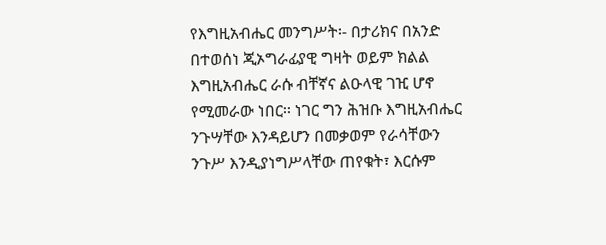የእግዚአብሔር መንግሥት፡- በታሪክና በአንድ በተወሰነ ጂኦግራፊያዊ ግዛት ወይም ክልል እግዚአብሔር ራሱ ብቸኛና ልዑላዊ ገዢ ሆኖ የሚመራው ነበር፡፡ ነገር ግን ሕዝቡ እግዚአብሔር ንጉሣቸው እንዳይሆን በመቃወም የራሳቸውን ንጉሥ እንዲያነግሥላቸው ጠየቁት፣ እርሱም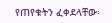የጠየቁትን ፈቀደላቸው፡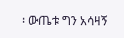፡ ውጤቱ ግን አሳዛኝ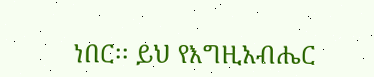ነበር፡፡ ይህ የእግዚአብሔር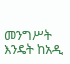መንግሥት እንዴት ከአዲ